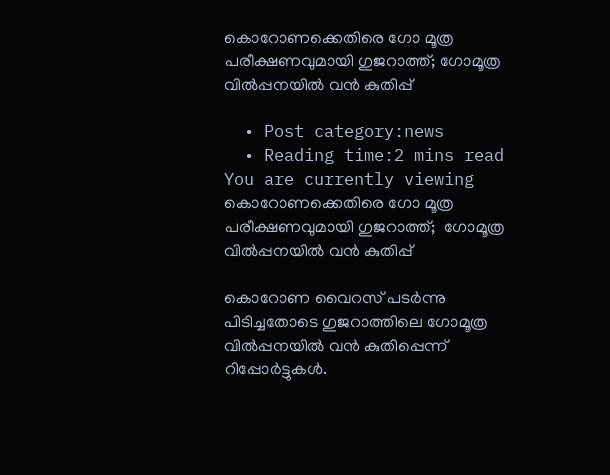കൊറോണക്കെതിരെ ഗോ മൂത്ര പരീക്ഷണവുമായി ഗുജറാത്ത്; ഗോമൂത്ര വില്‍പ്പനയില്‍ വന്‍ കുതിപ്പ്

  • Post category:news
  • Reading time:2 mins read
You are currently viewing കൊറോണക്കെതിരെ ഗോ മൂത്ര പരീക്ഷണവുമായി ഗുജറാത്ത്;  ഗോമൂത്ര വില്‍പ്പനയില്‍ വന്‍ കുതിപ്പ്

കൊറോണ വൈറസ് പടര്‍ന്നു പിടിച്ചതോടെ ഗുജറാത്തിലെ ഗോമൂത്ര വില്‍പ്പനയില്‍ വന്‍ കുതിപ്പെന്ന് റിപ്പോര്‍ട്ടുകള്‍.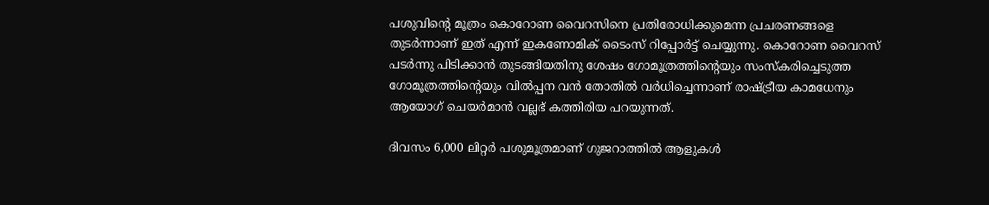പശുവിന്‍റെ മൂത്രം കൊറോണ വൈറസിനെ പ്രതിരോധിക്കുമെന്ന പ്രചരണങ്ങളെ തുടര്‍ന്നാണ് ഇത് എന്ന് ഇകണോമിക് ടൈംസ് റിപ്പോര്‍ട്ട് ചെയ്യുന്നു. കൊറോണ വൈറസ് പടര്‍ന്നു പിടിക്കാന്‍ തുടങ്ങിയതിനു ശേഷം ഗോമൂത്രത്തിന്‍റെയും സംസ്‌കരിച്ചെടുത്ത ഗോമൂത്രത്തിന്‍റെയും വില്‍പ്പന വന്‍ തോതില്‍ വര്‍ധിച്ചെന്നാണ് രാഷ്ട്രീയ കാമധേനും ആയോഗ് ചെയര്‍മാന്‍ വല്ലഭ് കത്തിരിയ പറയുന്നത്.

ദിവസം 6,000 ലിറ്റര്‍ പശുമൂത്രമാണ് ഗുജറാത്തില്‍ ആളുകള്‍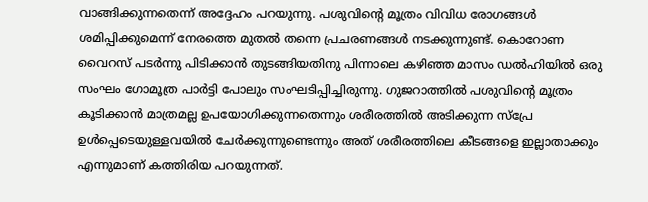വാങ്ങിക്കുന്നതെന്ന് അദ്ദേഹം പറയുന്നു. പശുവിന്‍റെ മൂത്രം വിവിധ രോഗങ്ങള്‍ ശമിപ്പിക്കുമെന്ന് നേരത്തെ മുതല്‍ തന്നെ പ്രചരണങ്ങള്‍ നടക്കുന്നുണ്ട്. കൊറോണ വൈറസ് പടര്‍ന്നു പിടിക്കാന്‍ തുടങ്ങിയതിനു പിന്നാലെ കഴിഞ്ഞ മാസം ഡല്‍ഹിയില്‍ ഒരു സംഘം ഗോമൂത്ര പാര്‍ട്ടി പോലും സംഘടിപ്പിച്ചിരുന്നു. ഗുജറാത്തില്‍ പശുവിന്‍റെ മൂത്രം കൂടിക്കാന്‍ മാത്രമല്ല ഉപയോഗിക്കുന്നതെന്നും ശരീരത്തില്‍ അടിക്കുന്ന സ്‌പ്രേ ഉള്‍പ്പെടെയുള്ളവയില്‍ ചേര്‍ക്കുന്നുണ്ടെന്നും അത് ശരീരത്തിലെ കീടങ്ങളെ ഇല്ലാതാക്കും എന്നുമാണ് കത്തിരിയ പറയുന്നത്.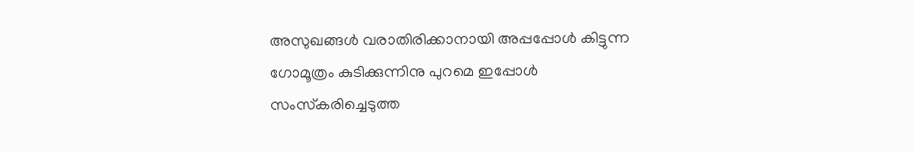അസുഖങ്ങള്‍ വരാതിരിക്കാനായി അപ്പപ്പോള്‍ കിട്ടുന്ന ഗോമൂത്രം കുടിക്കുന്നിനു പുറമെ ഇപ്പോള്‍ സംസ്‌കരിച്ചെടുത്ത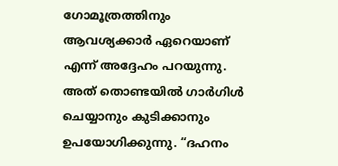ഗോമൂത്രത്തിനും ആവശ്യക്കാര്‍ ഏറെയാണ് എന്ന് അദ്ദേഹം പറയുന്നു. അത് തൊണ്ടയില്‍ ഗാര്‍ഗിള്‍ ചെയ്യാനും കുടിക്കാനും ഉപയോഗിക്കുന്നു. “ദഹനം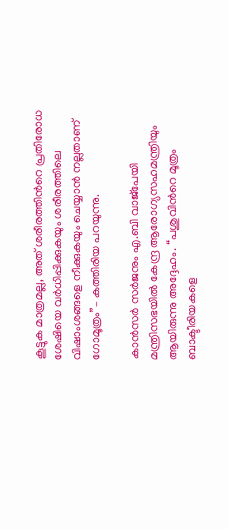കൂട്ടുക മാത്രമല്ല, അത് ശരീരത്തിന്‍റെ പ്രതിരോധ ശേഷിയെ വര്‍ധിപ്പിക്കുകയും ശരീരത്തിലെ വിഷാംശങ്ങളെ നീക്കുകയും ചെയ്യാന്‍ നല്ലതാണ് ഗോമൂത്രം”– കത്തിരിയ പറയുന്നു.

കാന്‍സര്‍ സര്‍ജനും എ.ബി വാജ്‌പേയി മന്ത്രിസഭയില്‍ കേന്ദ്ര ആരോഗ്യസഹമന്ത്രിയും ആയിരുന്നു അദ്ദേഹം. “പശുവിന്‍റെ മൂത്രം ബാക്ടീരിയകളെ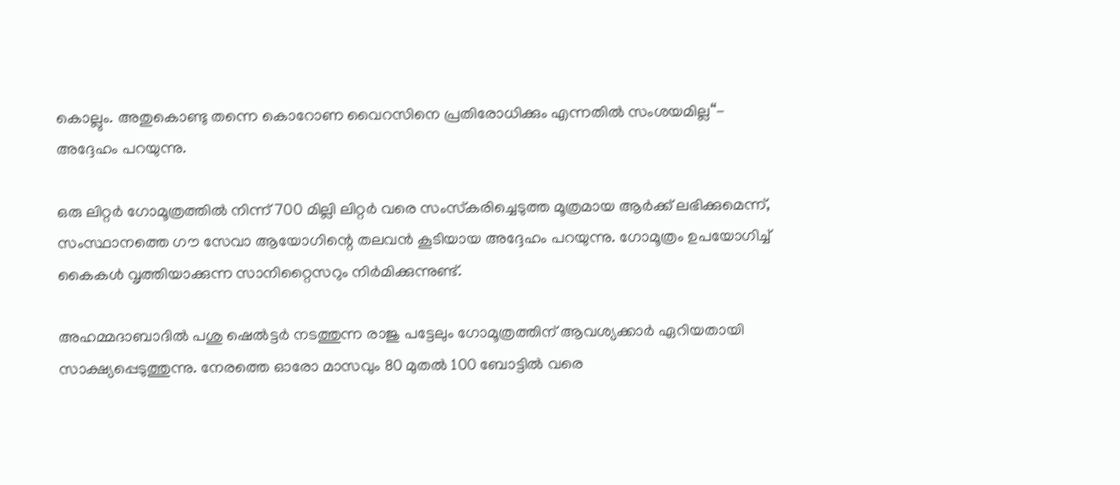കൊല്ലും. അതുകൊണ്ടു തന്നെ കൊറോണ വൈറസിനെ പ്രതിരോധിക്കും എന്നതില്‍ സംശയമില്ല“- അദ്ദേഹം പറയുന്നു.

ഒരു ലിറ്റര്‍ ഗോമൂത്രത്തില്‍ നിന്ന് 700 മില്ലി ലിറ്റര്‍ വരെ സംസ്‌കരിച്ചെടുത്ത മൂത്രമായ ആര്‍ക്ക് ലഭിക്കുമെന്ന്, സംസ്ഥാനത്തെ ഗൗ സേവാ ആയോഗിന്റെ തലവന്‍ കൂടിയായ അദ്ദേഹം പറയുന്നു. ഗോമൂത്രം ഉപയോഗിച്ച് കൈകള്‍ വൃത്തിയാക്കുന്ന സാനിറ്റൈസറും നിര്‍മിക്കുന്നുണ്ട്.

അഹമ്മദാബാദില്‍ പശു ഷെല്‍ട്ടര്‍ നടത്തുന്ന രാജു പട്ടേലും ഗോമൂത്രത്തിന് ആവശ്യക്കാര്‍ ഏറിയതായി സാക്ഷ്യപ്പെടുത്തുന്നു. നേരത്തെ ഓരോ മാസവും 80 മുതല്‍ 100 ബോട്ടില്‍ വരെ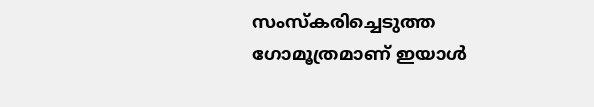സംസ്‌കരിച്ചെടുത്ത ഗോമൂത്രമാണ് ഇയാള്‍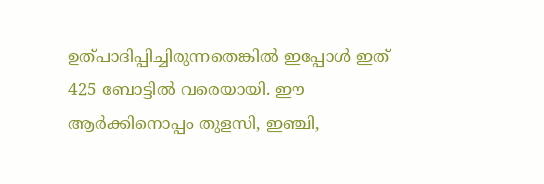ഉത്പാദിപ്പിച്ചിരുന്നതെങ്കില്‍ ഇപ്പോള്‍ ഇത് 425 ബോട്ടില്‍ വരെയായി. ഈ ആര്‍ക്കിനൊപ്പം തുളസി, ഇഞ്ചി,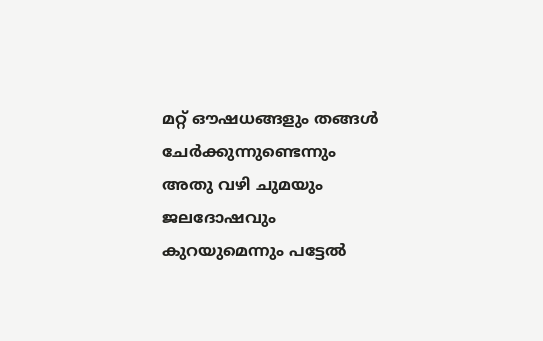മറ്റ് ഔഷധങ്ങളും തങ്ങള്‍ ചേര്‍ക്കുന്നുണ്ടെന്നും അതു വഴി ചുമയും ജലദോഷവും കുറയുമെന്നും പട്ടേല്‍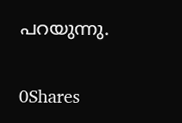പറയുന്നു.

0Shares